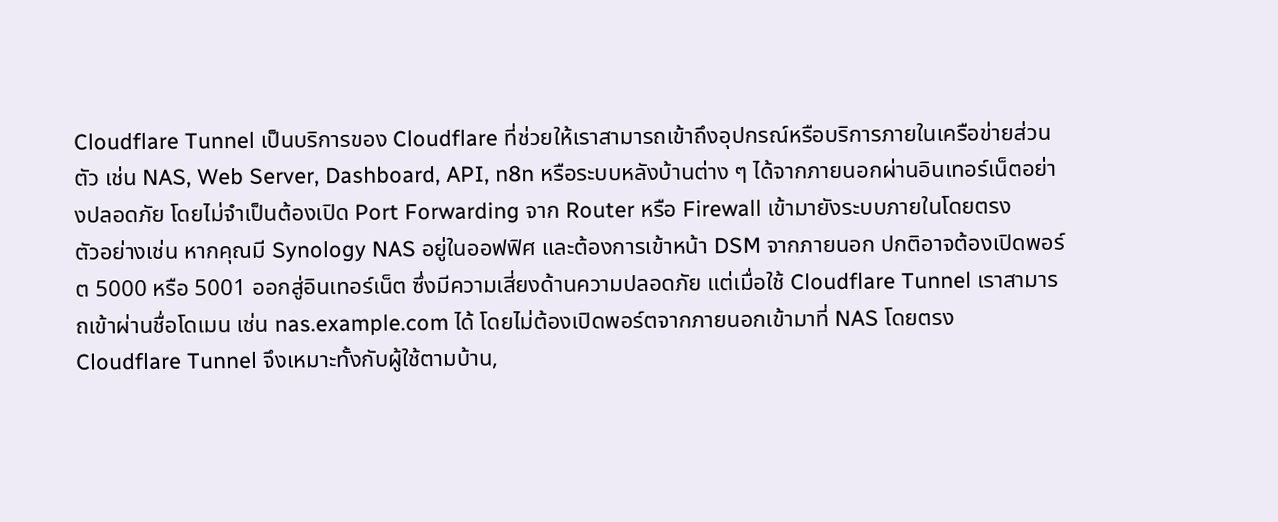Cloudflare Tunnel เป็นบริการของ Cloudflare ที่ช่วยให้เราสามารถเข้าถึงอุปกรณ์หรือบริการภายในเครือข่ายส่วนตัว เช่น NAS, Web Server, Dashboard, API, n8n หรือระบบหลังบ้านต่าง ๆ ได้จากภายนอกผ่านอินเทอร์เน็ตอย่างปลอดภัย โดยไม่จำเป็นต้องเปิด Port Forwarding จาก Router หรือ Firewall เข้ามายังระบบภายในโดยตรง
ตัวอย่างเช่น หากคุณมี Synology NAS อยู่ในออฟฟิศ และต้องการเข้าหน้า DSM จากภายนอก ปกติอาจต้องเปิดพอร์ต 5000 หรือ 5001 ออกสู่อินเทอร์เน็ต ซึ่งมีความเสี่ยงด้านความปลอดภัย แต่เมื่อใช้ Cloudflare Tunnel เราสามารถเข้าผ่านชื่อโดเมน เช่น nas.example.com ได้ โดยไม่ต้องเปิดพอร์ตจากภายนอกเข้ามาที่ NAS โดยตรง
Cloudflare Tunnel จึงเหมาะทั้งกับผู้ใช้ตามบ้าน,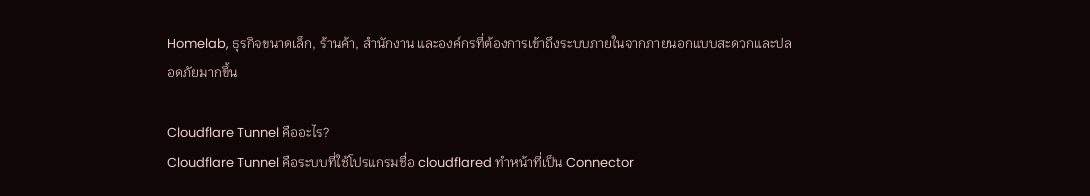Homelab, ธุรกิจขนาดเล็ก, ร้านค้า, สำนักงาน และองค์กรที่ต้องการเข้าถึงระบบภายในจากภายนอกแบบสะดวกและปลอดภัยมากขึ้น

Cloudflare Tunnel คืออะไร?
Cloudflare Tunnel คือระบบที่ใช้โปรแกรมชื่อ cloudflared ทำหน้าที่เป็น Connector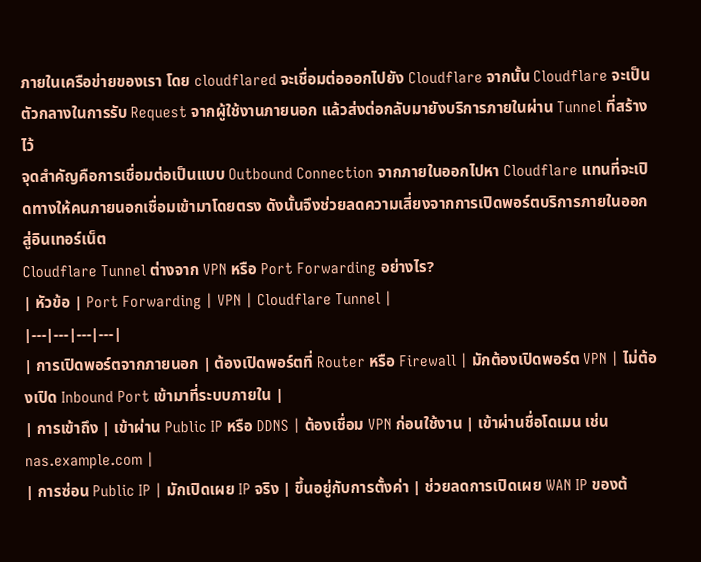ภายในเครือข่ายของเรา โดย cloudflared จะเชื่อมต่อออกไปยัง Cloudflare จากนั้น Cloudflare จะเป็นตัวกลางในการรับ Request จากผู้ใช้งานภายนอก แล้วส่งต่อกลับมายังบริการภายในผ่าน Tunnel ที่สร้างไว้
จุดสำคัญคือการเชื่อมต่อเป็นแบบ Outbound Connection จากภายในออกไปหา Cloudflare แทนที่จะเปิดทางให้คนภายนอกเชื่อมเข้ามาโดยตรง ดังนั้นจึงช่วยลดความเสี่ยงจากการเปิดพอร์ตบริการภายในออกสู่อินเทอร์เน็ต
Cloudflare Tunnel ต่างจาก VPN หรือ Port Forwarding อย่างไร?
| หัวข้อ | Port Forwarding | VPN | Cloudflare Tunnel |
|---|---|---|---|
| การเปิดพอร์ตจากภายนอก | ต้องเปิดพอร์ตที่ Router หรือ Firewall | มักต้องเปิดพอร์ต VPN | ไม่ต้องเปิด Inbound Port เข้ามาที่ระบบภายใน |
| การเข้าถึง | เข้าผ่าน Public IP หรือ DDNS | ต้องเชื่อม VPN ก่อนใช้งาน | เข้าผ่านชื่อโดเมน เช่น nas.example.com |
| การซ่อน Public IP | มักเปิดเผย IP จริง | ขึ้นอยู่กับการตั้งค่า | ช่วยลดการเปิดเผย WAN IP ของต้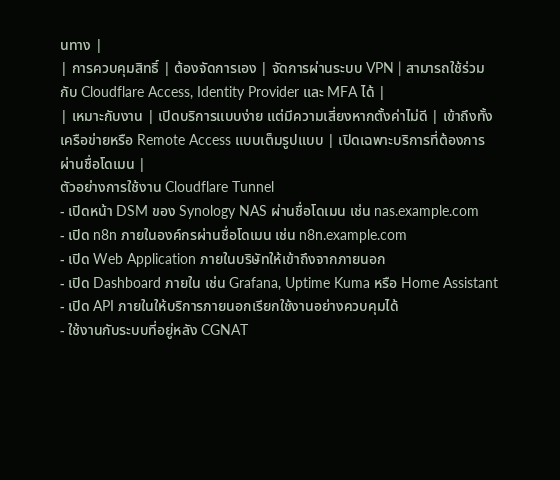นทาง |
| การควบคุมสิทธิ์ | ต้องจัดการเอง | จัดการผ่านระบบ VPN | สามารถใช้ร่วมกับ Cloudflare Access, Identity Provider และ MFA ได้ |
| เหมาะกับงาน | เปิดบริการแบบง่าย แต่มีความเสี่ยงหากตั้งค่าไม่ดี | เข้าถึงทั้งเครือข่ายหรือ Remote Access แบบเต็มรูปแบบ | เปิดเฉพาะบริการที่ต้องการผ่านชื่อโดเมน |
ตัวอย่างการใช้งาน Cloudflare Tunnel
- เปิดหน้า DSM ของ Synology NAS ผ่านชื่อโดเมน เช่น nas.example.com
- เปิด n8n ภายในองค์กรผ่านชื่อโดเมน เช่น n8n.example.com
- เปิด Web Application ภายในบริษัทให้เข้าถึงจากภายนอก
- เปิด Dashboard ภายใน เช่น Grafana, Uptime Kuma หรือ Home Assistant
- เปิด API ภายในให้บริการภายนอกเรียกใช้งานอย่างควบคุมได้
- ใช้งานกับระบบที่อยู่หลัง CGNAT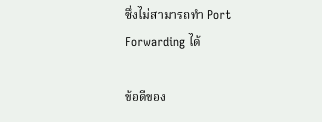ซึ่งไม่สามารถทำ Port Forwarding ได้

ข้อดีของ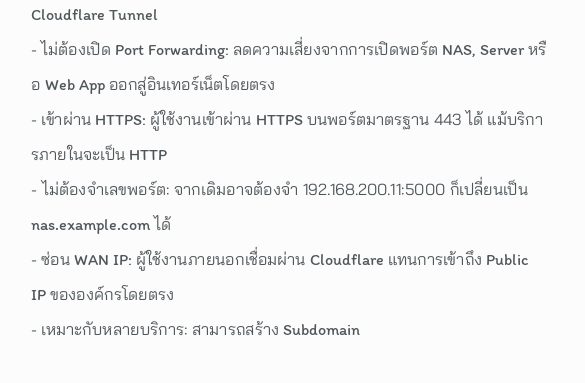Cloudflare Tunnel
- ไม่ต้องเปิด Port Forwarding: ลดความเสี่ยงจากการเปิดพอร์ต NAS, Server หรือ Web App ออกสู่อินเทอร์เน็ตโดยตรง
- เข้าผ่าน HTTPS: ผู้ใช้งานเข้าผ่าน HTTPS บนพอร์ตมาตรฐาน 443 ได้ แม้บริการภายในจะเป็น HTTP
- ไม่ต้องจำเลขพอร์ต: จากเดิมอาจต้องจำ 192.168.200.11:5000 ก็เปลี่ยนเป็น nas.example.com ได้
- ซ่อน WAN IP: ผู้ใช้งานภายนอกเชื่อมผ่าน Cloudflare แทนการเข้าถึง Public IP ขององค์กรโดยตรง
- เหมาะกับหลายบริการ: สามารถสร้าง Subdomain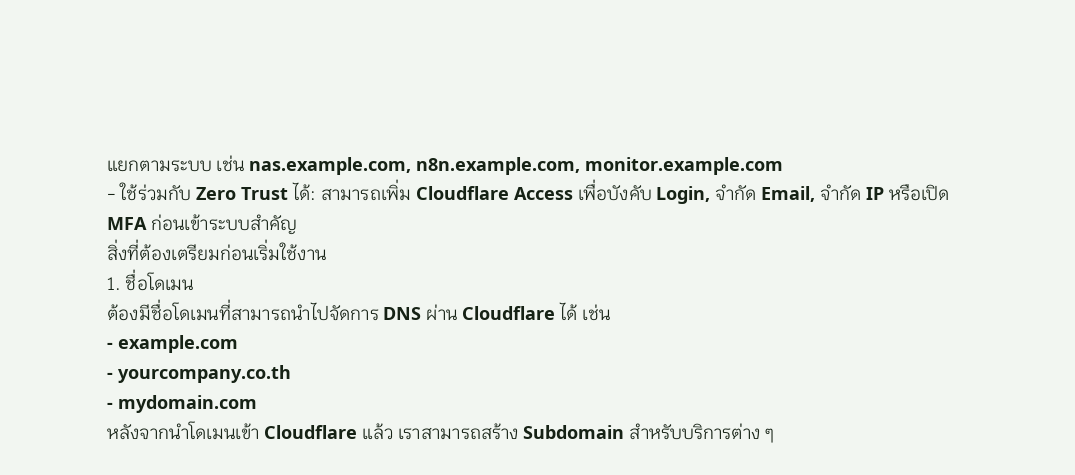แยกตามระบบ เช่น nas.example.com, n8n.example.com, monitor.example.com
- ใช้ร่วมกับ Zero Trust ได้: สามารถเพิ่ม Cloudflare Access เพื่อบังคับ Login, จำกัด Email, จำกัด IP หรือเปิด MFA ก่อนเข้าระบบสำคัญ
สิ่งที่ต้องเตรียมก่อนเริ่มใช้งาน
1. ชื่อโดเมน
ต้องมีชื่อโดเมนที่สามารถนำไปจัดการ DNS ผ่าน Cloudflare ได้ เช่น
- example.com
- yourcompany.co.th
- mydomain.com
หลังจากนำโดเมนเข้า Cloudflare แล้ว เราสามารถสร้าง Subdomain สำหรับบริการต่าง ๆ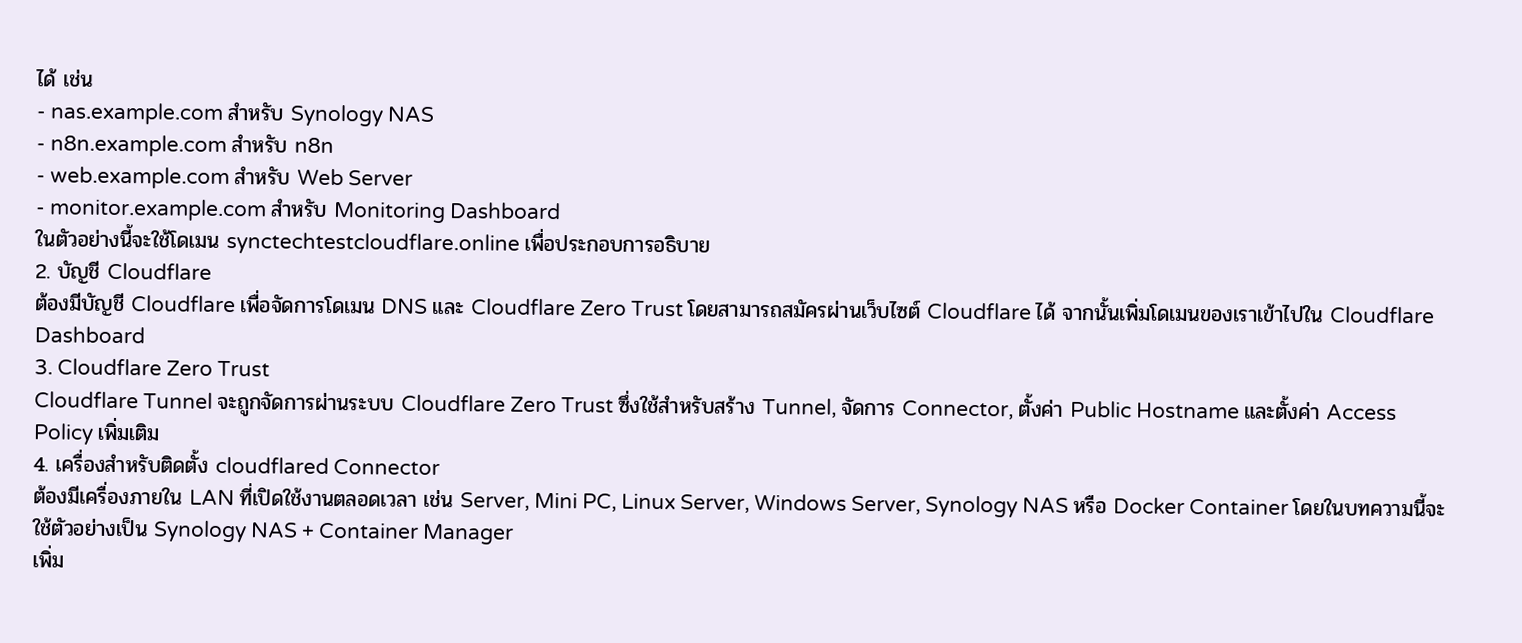ได้ เช่น
- nas.example.com สำหรับ Synology NAS
- n8n.example.com สำหรับ n8n
- web.example.com สำหรับ Web Server
- monitor.example.com สำหรับ Monitoring Dashboard
ในตัวอย่างนี้จะใช้โดเมน synctechtestcloudflare.online เพื่อประกอบการอธิบาย
2. บัญชี Cloudflare
ต้องมีบัญชี Cloudflare เพื่อจัดการโดเมน DNS และ Cloudflare Zero Trust โดยสามารถสมัครผ่านเว็บไซต์ Cloudflare ได้ จากนั้นเพิ่มโดเมนของเราเข้าไปใน Cloudflare Dashboard
3. Cloudflare Zero Trust
Cloudflare Tunnel จะถูกจัดการผ่านระบบ Cloudflare Zero Trust ซึ่งใช้สำหรับสร้าง Tunnel, จัดการ Connector, ตั้งค่า Public Hostname และตั้งค่า Access Policy เพิ่มเติม
4. เครื่องสำหรับติดตั้ง cloudflared Connector
ต้องมีเครื่องภายใน LAN ที่เปิดใช้งานตลอดเวลา เช่น Server, Mini PC, Linux Server, Windows Server, Synology NAS หรือ Docker Container โดยในบทความนี้จะใช้ตัวอย่างเป็น Synology NAS + Container Manager
เพิ่ม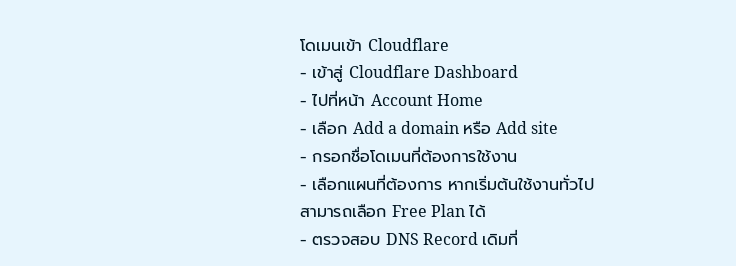โดเมนเข้า Cloudflare
- เข้าสู่ Cloudflare Dashboard
- ไปที่หน้า Account Home
- เลือก Add a domain หรือ Add site
- กรอกชื่อโดเมนที่ต้องการใช้งาน
- เลือกแผนที่ต้องการ หากเริ่มต้นใช้งานทั่วไปสามารถเลือก Free Plan ได้
- ตรวจสอบ DNS Record เดิมที่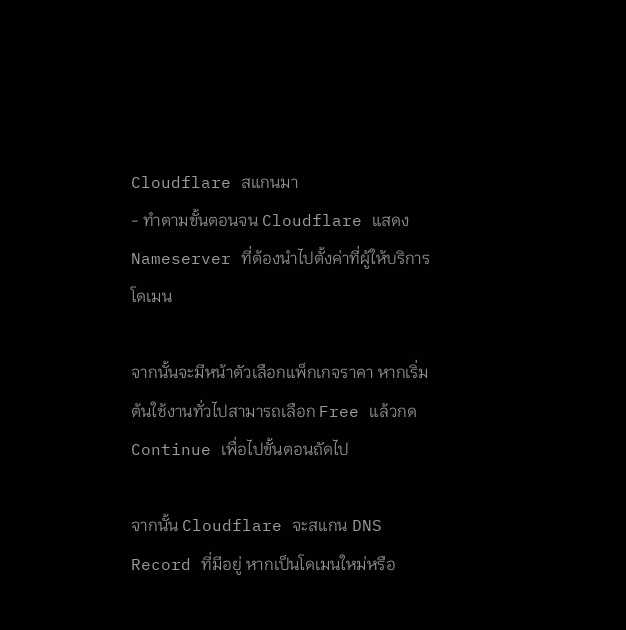Cloudflare สแกนมา
- ทำตามขั้นตอนจน Cloudflare แสดง Nameserver ที่ต้องนำไปตั้งค่าที่ผู้ให้บริการโดเมน

จากนั้นจะมีหน้าตัวเลือกแพ็กเกจราคา หากเริ่มต้นใช้งานทั่วไปสามารถเลือก Free แล้วกด Continue เพื่อไปขั้นตอนถัดไป

จากนั้น Cloudflare จะสแกน DNS Record ที่มีอยู่ หากเป็นโดเมนใหม่หรือ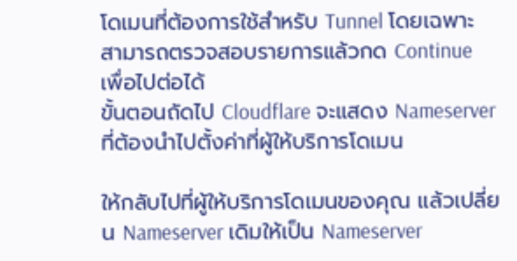โดเมนที่ต้องการใช้สำหรับ Tunnel โดยเฉพาะ สามารถตรวจสอบรายการแล้วกด Continue เพื่อไปต่อได้
ขั้นตอนถัดไป Cloudflare จะแสดง Nameserver ที่ต้องนำไปตั้งค่าที่ผู้ให้บริการโดเมน

ให้กลับไปที่ผู้ให้บริการโดเมนของคุณ แล้วเปลี่ยน Nameserver เดิมให้เป็น Nameserver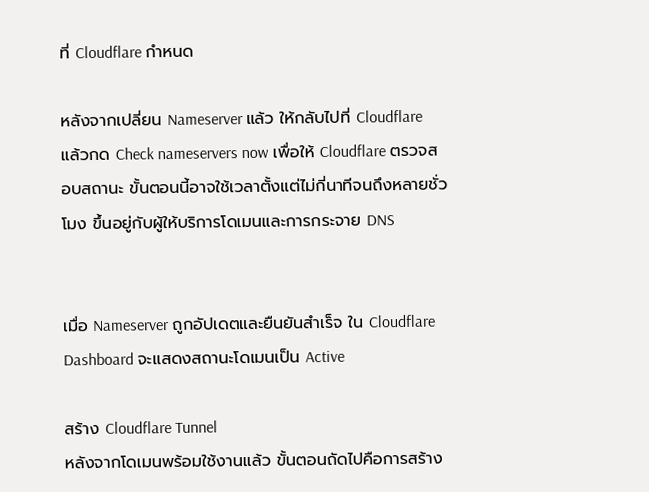ที่ Cloudflare กำหนด

หลังจากเปลี่ยน Nameserver แล้ว ให้กลับไปที่ Cloudflare แล้วกด Check nameservers now เพื่อให้ Cloudflare ตรวจสอบสถานะ ขั้นตอนนี้อาจใช้เวลาตั้งแต่ไม่กี่นาทีจนถึงหลายชั่วโมง ขึ้นอยู่กับผู้ให้บริการโดเมนและการกระจาย DNS


เมื่อ Nameserver ถูกอัปเดตและยืนยันสำเร็จ ใน Cloudflare Dashboard จะแสดงสถานะโดเมนเป็น Active

สร้าง Cloudflare Tunnel
หลังจากโดเมนพร้อมใช้งานแล้ว ขั้นตอนถัดไปคือการสร้าง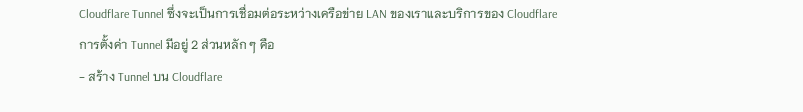Cloudflare Tunnel ซึ่งจะเป็นการเชื่อมต่อระหว่างเครือข่าย LAN ของเราและบริการของ Cloudflare
การตั้งค่า Tunnel มีอยู่ 2 ส่วนหลัก ๆ คือ
- สร้าง Tunnel บน Cloudflare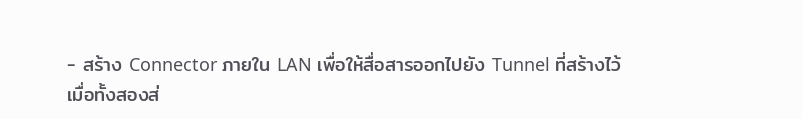- สร้าง Connector ภายใน LAN เพื่อให้สื่อสารออกไปยัง Tunnel ที่สร้างไว้
เมื่อทั้งสองส่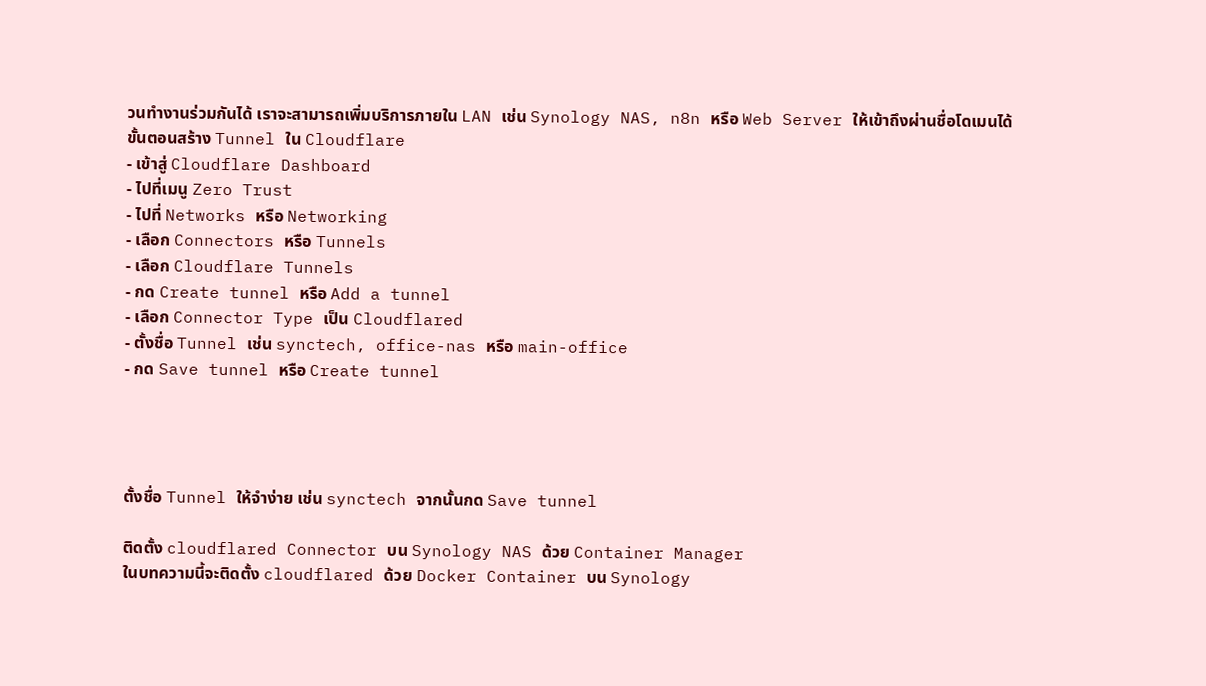วนทำงานร่วมกันได้ เราจะสามารถเพิ่มบริการภายใน LAN เช่น Synology NAS, n8n หรือ Web Server ให้เข้าถึงผ่านชื่อโดเมนได้
ขั้นตอนสร้าง Tunnel ใน Cloudflare
- เข้าสู่ Cloudflare Dashboard
- ไปที่เมนู Zero Trust
- ไปที่ Networks หรือ Networking
- เลือก Connectors หรือ Tunnels
- เลือก Cloudflare Tunnels
- กด Create tunnel หรือ Add a tunnel
- เลือก Connector Type เป็น Cloudflared
- ตั้งชื่อ Tunnel เช่น synctech, office-nas หรือ main-office
- กด Save tunnel หรือ Create tunnel




ตั้งชื่อ Tunnel ให้จำง่าย เช่น synctech จากนั้นกด Save tunnel

ติดตั้ง cloudflared Connector บน Synology NAS ด้วย Container Manager
ในบทความนี้จะติดตั้ง cloudflared ด้วย Docker Container บน Synology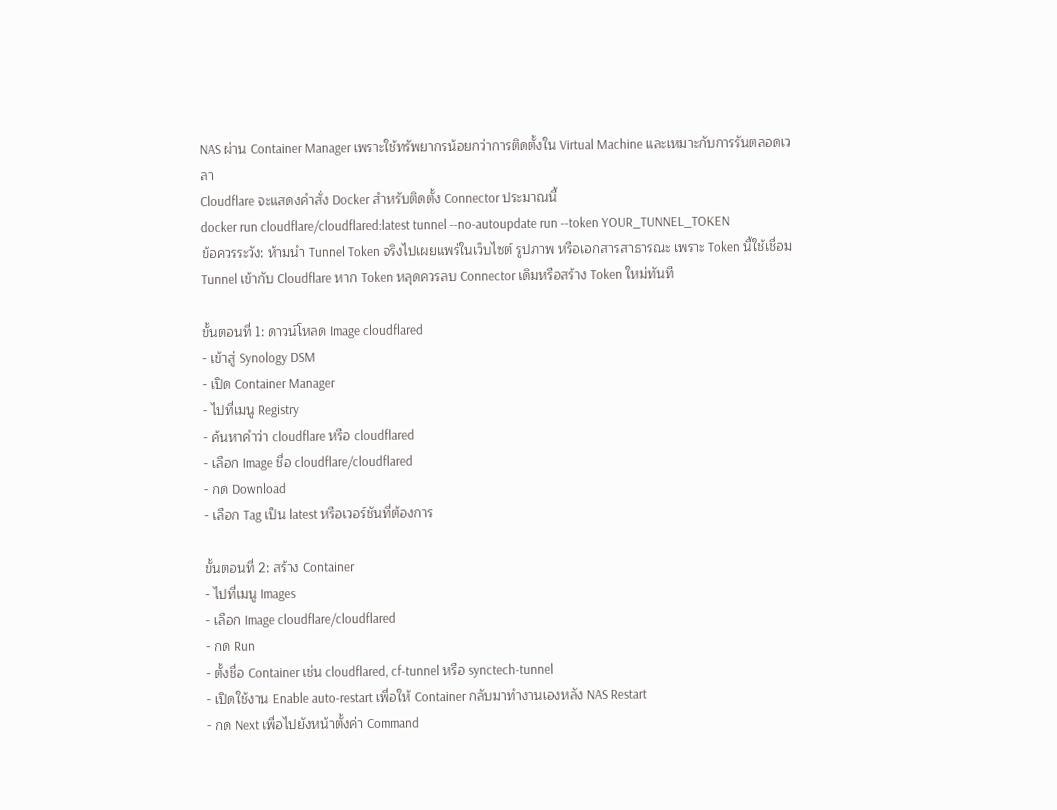NAS ผ่าน Container Manager เพราะใช้ทรัพยากรน้อยกว่าการติดตั้งใน Virtual Machine และเหมาะกับการรันตลอดเวลา
Cloudflare จะแสดงคำสั่ง Docker สำหรับติดตั้ง Connector ประมาณนี้
docker run cloudflare/cloudflared:latest tunnel --no-autoupdate run --token YOUR_TUNNEL_TOKEN
ข้อควรระวัง: ห้ามนำ Tunnel Token จริงไปเผยแพร่ในเว็บไซต์ รูปภาพ หรือเอกสารสาธารณะ เพราะ Token นี้ใช้เชื่อม Tunnel เข้ากับ Cloudflare หาก Token หลุดควรลบ Connector เดิมหรือสร้าง Token ใหม่ทันที

ขั้นตอนที่ 1: ดาวน์โหลด Image cloudflared
- เข้าสู่ Synology DSM
- เปิด Container Manager
- ไปที่เมนู Registry
- ค้นหาคำว่า cloudflare หรือ cloudflared
- เลือก Image ชื่อ cloudflare/cloudflared
- กด Download
- เลือก Tag เป็น latest หรือเวอร์ชันที่ต้องการ

ขั้นตอนที่ 2: สร้าง Container
- ไปที่เมนู Images
- เลือก Image cloudflare/cloudflared
- กด Run
- ตั้งชื่อ Container เช่น cloudflared, cf-tunnel หรือ synctech-tunnel
- เปิดใช้งาน Enable auto-restart เพื่อให้ Container กลับมาทำงานเองหลัง NAS Restart
- กด Next เพื่อไปยังหน้าตั้งค่า Command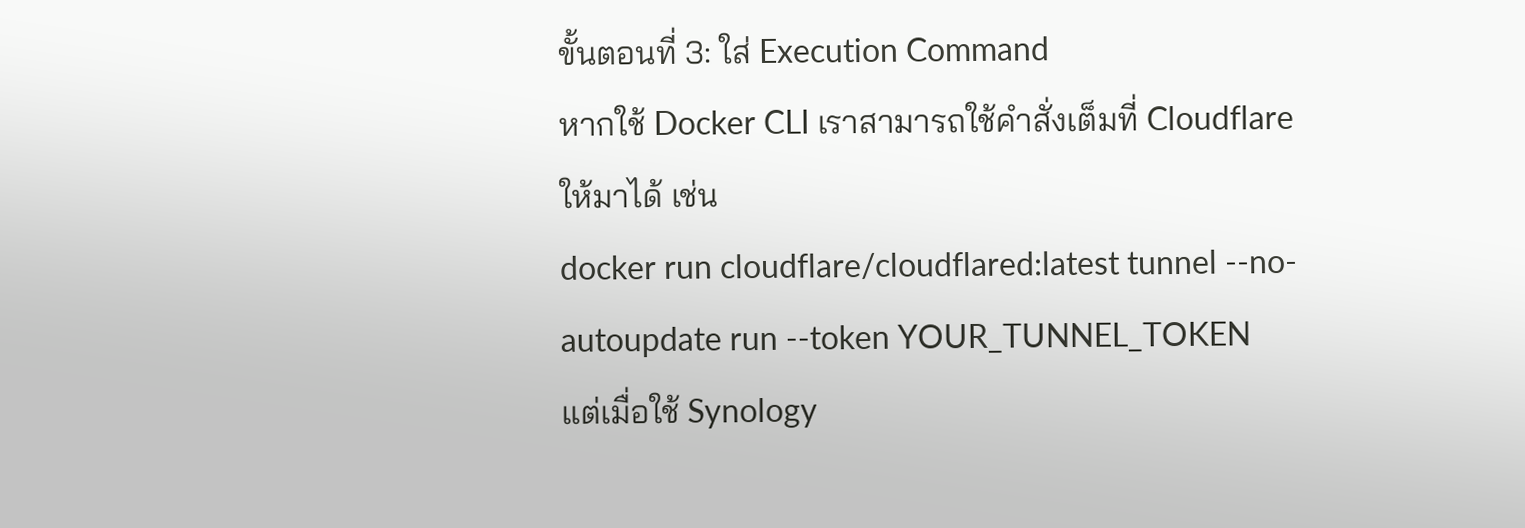ขั้นตอนที่ 3: ใส่ Execution Command
หากใช้ Docker CLI เราสามารถใช้คำสั่งเต็มที่ Cloudflare ให้มาได้ เช่น
docker run cloudflare/cloudflared:latest tunnel --no-autoupdate run --token YOUR_TUNNEL_TOKEN
แต่เมื่อใช้ Synology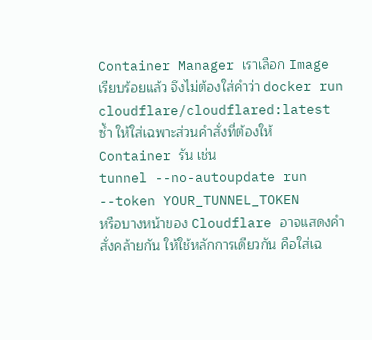Container Manager เราเลือก Image เรียบร้อยแล้ว จึงไม่ต้องใส่คำว่า docker run cloudflare/cloudflared:latest ซ้ำ ให้ใส่เฉพาะส่วนคำสั่งที่ต้องให้ Container รัน เช่น
tunnel --no-autoupdate run --token YOUR_TUNNEL_TOKEN
หรือบางหน้าของ Cloudflare อาจแสดงคำสั่งคล้ายกัน ให้ใช้หลักการเดียวกัน คือใส่เฉ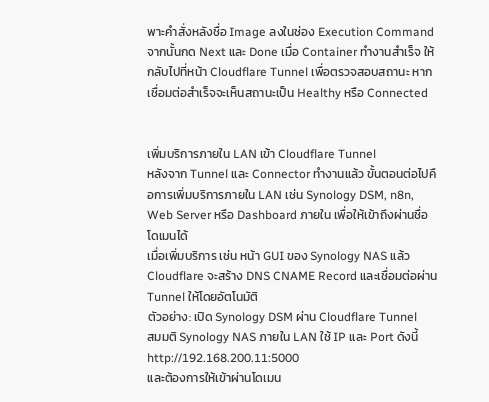พาะคำสั่งหลังชื่อ Image ลงในช่อง Execution Command
จากนั้นกด Next และ Done เมื่อ Container ทำงานสำเร็จ ให้กลับไปที่หน้า Cloudflare Tunnel เพื่อตรวจสอบสถานะ หากเชื่อมต่อสำเร็จจะเห็นสถานะเป็น Healthy หรือ Connected


เพิ่มบริการภายใน LAN เข้า Cloudflare Tunnel
หลังจาก Tunnel และ Connector ทำงานแล้ว ขั้นตอนต่อไปคือการเพิ่มบริการภายใน LAN เช่น Synology DSM, n8n, Web Server หรือ Dashboard ภายใน เพื่อให้เข้าถึงผ่านชื่อโดเมนได้
เมื่อเพิ่มบริการ เช่น หน้า GUI ของ Synology NAS แล้ว Cloudflare จะสร้าง DNS CNAME Record และเชื่อมต่อผ่าน Tunnel ให้โดยอัตโนมัติ
ตัวอย่าง: เปิด Synology DSM ผ่าน Cloudflare Tunnel
สมมติ Synology NAS ภายใน LAN ใช้ IP และ Port ดังนี้
http://192.168.200.11:5000
และต้องการให้เข้าผ่านโดเมน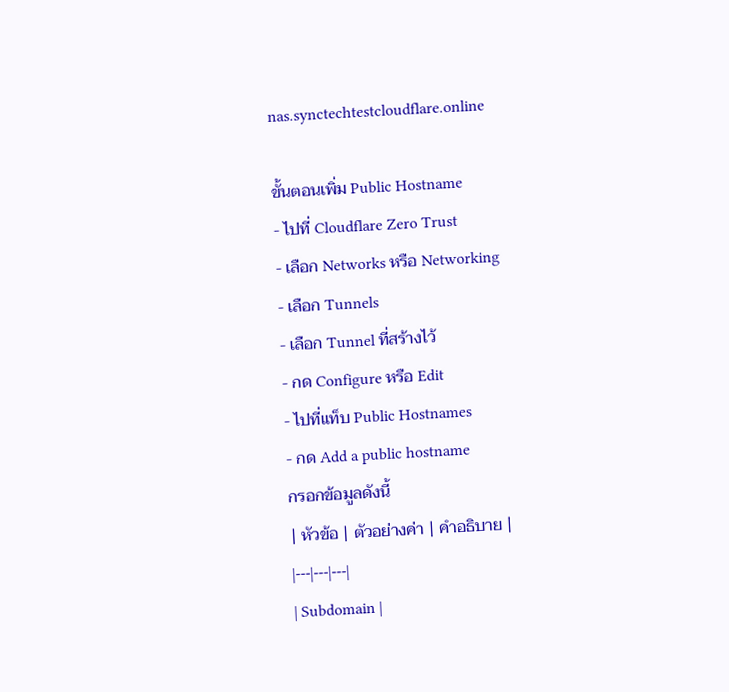nas.synctechtestcloudflare.online

ขั้นตอนเพิ่ม Public Hostname
- ไปที่ Cloudflare Zero Trust
- เลือก Networks หรือ Networking
- เลือก Tunnels
- เลือก Tunnel ที่สร้างไว้
- กด Configure หรือ Edit
- ไปที่แท็บ Public Hostnames
- กด Add a public hostname
กรอกข้อมูลดังนี้
| หัวข้อ | ตัวอย่างค่า | คำอธิบาย |
|---|---|---|
| Subdomain |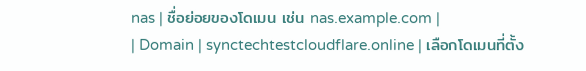nas | ชื่อย่อยของโดเมน เช่น nas.example.com |
| Domain | synctechtestcloudflare.online | เลือกโดเมนที่ตั้ง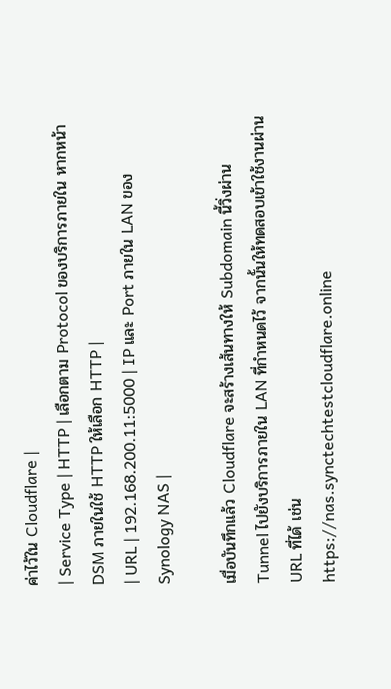ค่าไว้ใน Cloudflare |
| Service Type | HTTP | เลือกตาม Protocol ของบริการภายใน หากหน้า DSM ภายในใช้ HTTP ให้เลือก HTTP |
| URL | 192.168.200.11:5000 | IP และ Port ภายใน LAN ของ Synology NAS |

เมื่อบันทึกแล้ว Cloudflare จะสร้างเส้นทางให้ Subdomain นี้วิ่งผ่าน Tunnel ไปยังบริการภายใน LAN ที่กำหนดไว้ จากนั้นให้ทดสอบเข้าใช้งานผ่าน URL ที่ได้ เช่น
https://nas.synctechtestcloudflare.online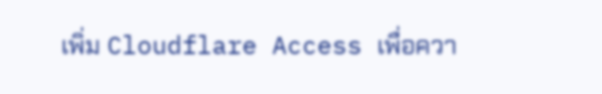เพิ่ม Cloudflare Access เพื่อควา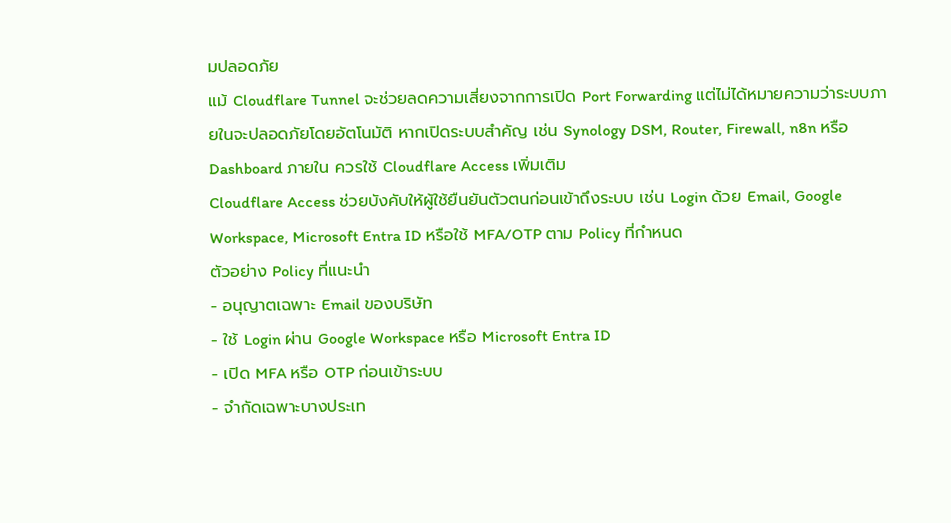มปลอดภัย
แม้ Cloudflare Tunnel จะช่วยลดความเสี่ยงจากการเปิด Port Forwarding แต่ไม่ได้หมายความว่าระบบภายในจะปลอดภัยโดยอัตโนมัติ หากเปิดระบบสำคัญ เช่น Synology DSM, Router, Firewall, n8n หรือ Dashboard ภายใน ควรใช้ Cloudflare Access เพิ่มเติม
Cloudflare Access ช่วยบังคับให้ผู้ใช้ยืนยันตัวตนก่อนเข้าถึงระบบ เช่น Login ด้วย Email, Google Workspace, Microsoft Entra ID หรือใช้ MFA/OTP ตาม Policy ที่กำหนด
ตัวอย่าง Policy ที่แนะนำ
- อนุญาตเฉพาะ Email ของบริษัท
- ใช้ Login ผ่าน Google Workspace หรือ Microsoft Entra ID
- เปิด MFA หรือ OTP ก่อนเข้าระบบ
- จำกัดเฉพาะบางประเท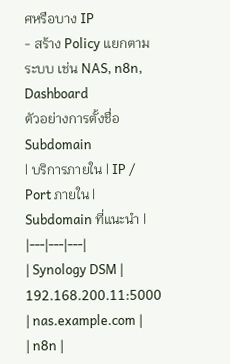ศหรือบาง IP
- สร้าง Policy แยกตามระบบ เช่น NAS, n8n, Dashboard
ตัวอย่างการตั้งชื่อ Subdomain
| บริการภายใน | IP / Port ภายใน | Subdomain ที่แนะนำ |
|---|---|---|
| Synology DSM | 192.168.200.11:5000 | nas.example.com |
| n8n |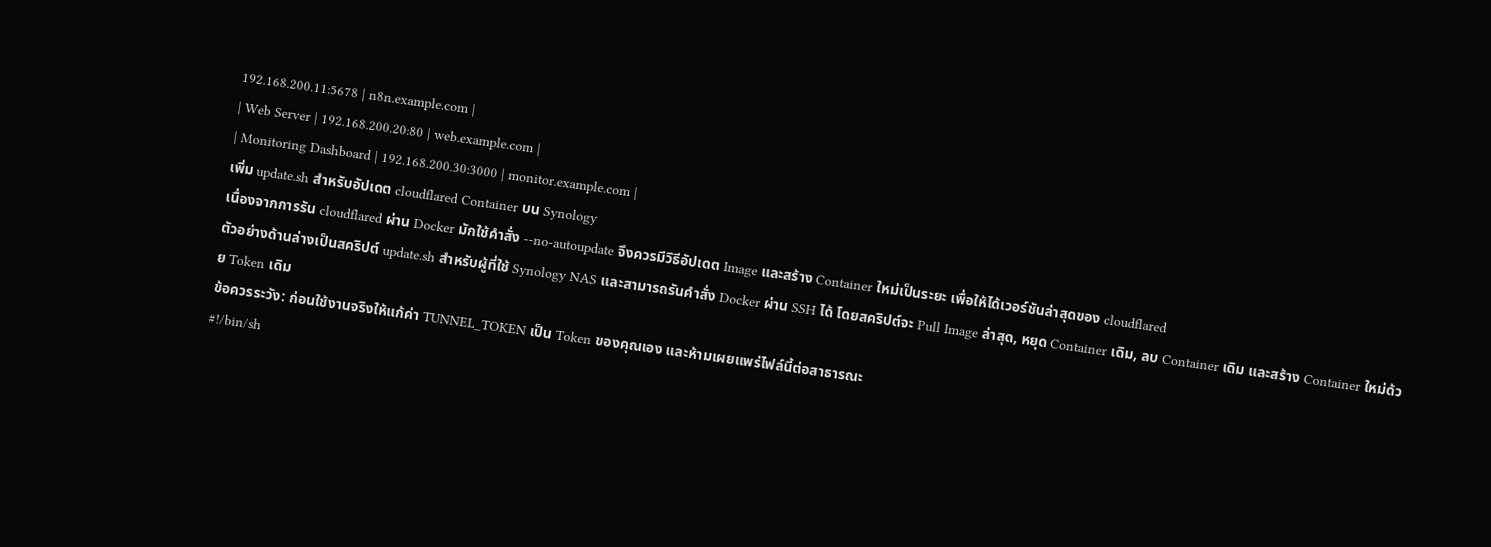192.168.200.11:5678 | n8n.example.com |
| Web Server | 192.168.200.20:80 | web.example.com |
| Monitoring Dashboard | 192.168.200.30:3000 | monitor.example.com |
เพิ่ม update.sh สำหรับอัปเดต cloudflared Container บน Synology
เนื่องจากการรัน cloudflared ผ่าน Docker มักใช้คำสั่ง --no-autoupdate จึงควรมีวิธีอัปเดต Image และสร้าง Container ใหม่เป็นระยะ เพื่อให้ได้เวอร์ชันล่าสุดของ cloudflared
ตัวอย่างด้านล่างเป็นสคริปต์ update.sh สำหรับผู้ที่ใช้ Synology NAS และสามารถรันคำสั่ง Docker ผ่าน SSH ได้ โดยสคริปต์จะ Pull Image ล่าสุด, หยุด Container เดิม, ลบ Container เดิม และสร้าง Container ใหม่ด้วย Token เดิม
ข้อควรระวัง: ก่อนใช้งานจริงให้แก้ค่า TUNNEL_TOKEN เป็น Token ของคุณเอง และห้ามเผยแพร่ไฟล์นี้ต่อสาธารณะ
#!/bin/sh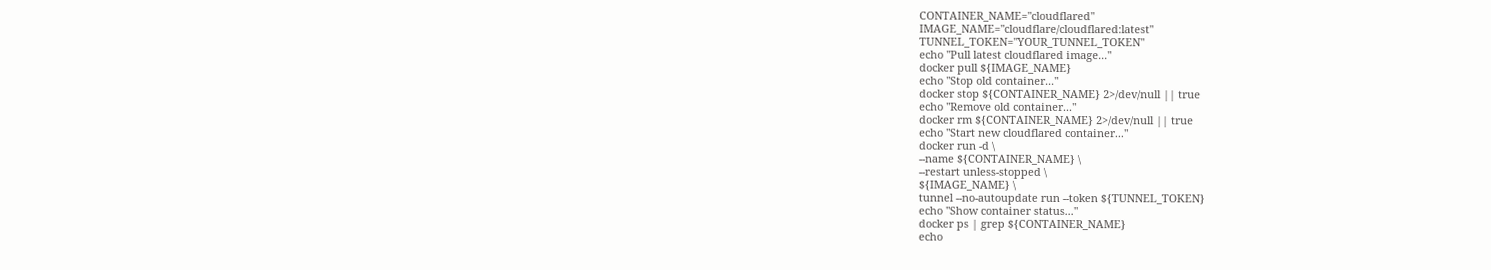CONTAINER_NAME="cloudflared"
IMAGE_NAME="cloudflare/cloudflared:latest"
TUNNEL_TOKEN="YOUR_TUNNEL_TOKEN"
echo "Pull latest cloudflared image..."
docker pull ${IMAGE_NAME}
echo "Stop old container..."
docker stop ${CONTAINER_NAME} 2>/dev/null || true
echo "Remove old container..."
docker rm ${CONTAINER_NAME} 2>/dev/null || true
echo "Start new cloudflared container..."
docker run -d \
--name ${CONTAINER_NAME} \
--restart unless-stopped \
${IMAGE_NAME} \
tunnel --no-autoupdate run --token ${TUNNEL_TOKEN}
echo "Show container status..."
docker ps | grep ${CONTAINER_NAME}
echo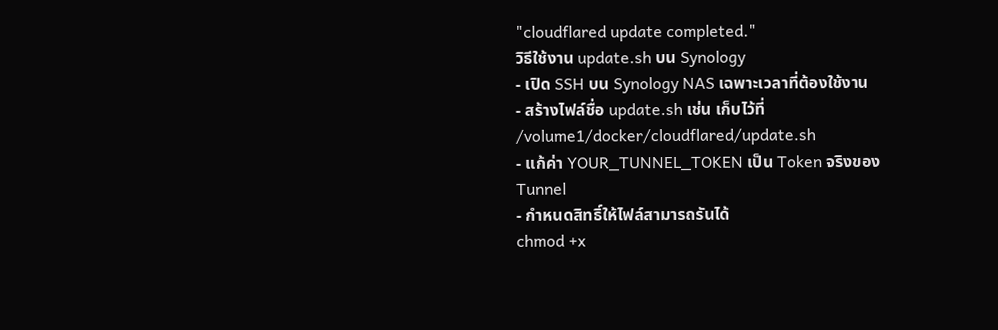"cloudflared update completed."
วิธีใช้งาน update.sh บน Synology
- เปิด SSH บน Synology NAS เฉพาะเวลาที่ต้องใช้งาน
- สร้างไฟล์ชื่อ update.sh เช่น เก็บไว้ที่ /volume1/docker/cloudflared/update.sh
- แก้ค่า YOUR_TUNNEL_TOKEN เป็น Token จริงของ Tunnel
- กำหนดสิทธิ์ให้ไฟล์สามารถรันได้
chmod +x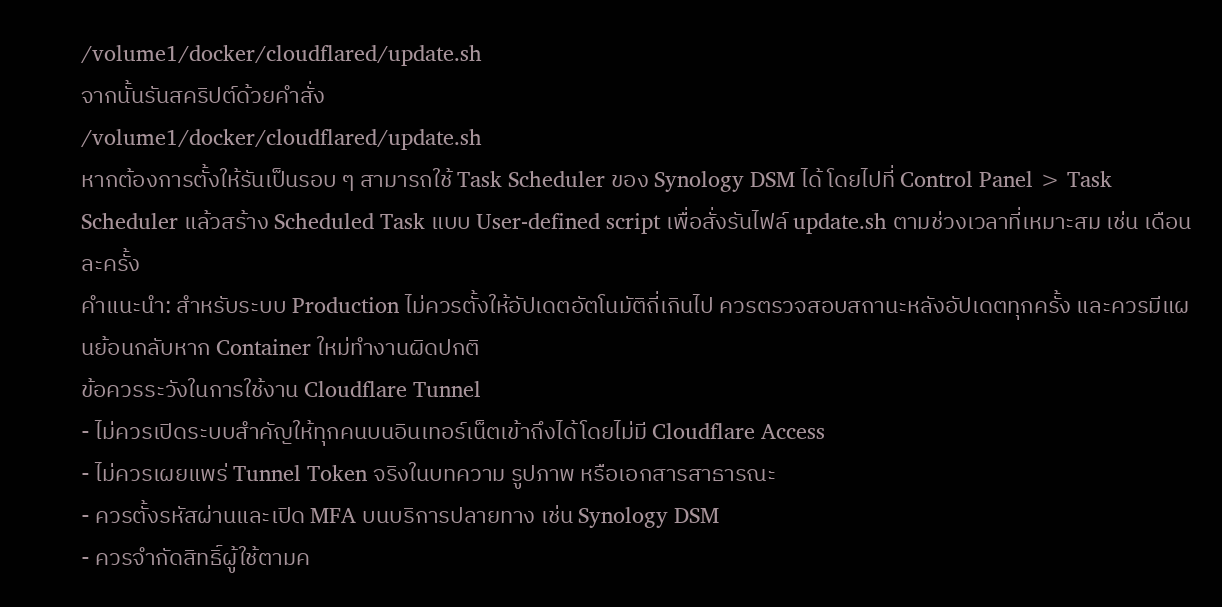/volume1/docker/cloudflared/update.sh
จากนั้นรันสคริปต์ด้วยคำสั่ง
/volume1/docker/cloudflared/update.sh
หากต้องการตั้งให้รันเป็นรอบ ๆ สามารถใช้ Task Scheduler ของ Synology DSM ได้ โดยไปที่ Control Panel > Task Scheduler แล้วสร้าง Scheduled Task แบบ User-defined script เพื่อสั่งรันไฟล์ update.sh ตามช่วงเวลาที่เหมาะสม เช่น เดือนละครั้ง
คำแนะนำ: สำหรับระบบ Production ไม่ควรตั้งให้อัปเดตอัตโนมัติถี่เกินไป ควรตรวจสอบสถานะหลังอัปเดตทุกครั้ง และควรมีแผนย้อนกลับหาก Container ใหม่ทำงานผิดปกติ
ข้อควรระวังในการใช้งาน Cloudflare Tunnel
- ไม่ควรเปิดระบบสำคัญให้ทุกคนบนอินเทอร์เน็ตเข้าถึงได้โดยไม่มี Cloudflare Access
- ไม่ควรเผยแพร่ Tunnel Token จริงในบทความ รูปภาพ หรือเอกสารสาธารณะ
- ควรตั้งรหัสผ่านและเปิด MFA บนบริการปลายทาง เช่น Synology DSM
- ควรจำกัดสิทธิ์ผู้ใช้ตามค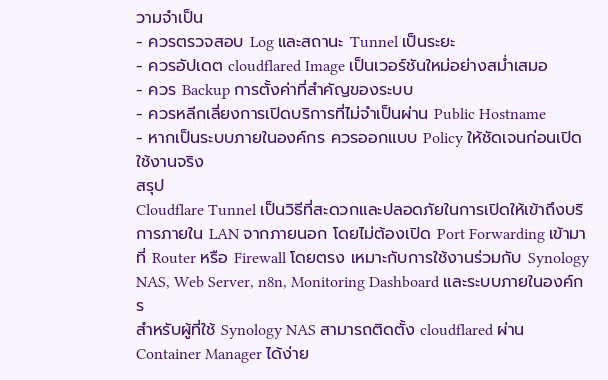วามจำเป็น
- ควรตรวจสอบ Log และสถานะ Tunnel เป็นระยะ
- ควรอัปเดต cloudflared Image เป็นเวอร์ชันใหม่อย่างสม่ำเสมอ
- ควร Backup การตั้งค่าที่สำคัญของระบบ
- ควรหลีกเลี่ยงการเปิดบริการที่ไม่จำเป็นผ่าน Public Hostname
- หากเป็นระบบภายในองค์กร ควรออกแบบ Policy ให้ชัดเจนก่อนเปิดใช้งานจริง
สรุป
Cloudflare Tunnel เป็นวิธีที่สะดวกและปลอดภัยในการเปิดให้เข้าถึงบริการภายใน LAN จากภายนอก โดยไม่ต้องเปิด Port Forwarding เข้ามาที่ Router หรือ Firewall โดยตรง เหมาะกับการใช้งานร่วมกับ Synology NAS, Web Server, n8n, Monitoring Dashboard และระบบภายในองค์กร
สำหรับผู้ที่ใช้ Synology NAS สามารถติดตั้ง cloudflared ผ่าน Container Manager ได้ง่าย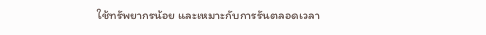ใช้ทรัพยากรน้อย และเหมาะกับการรันตลอดเวลา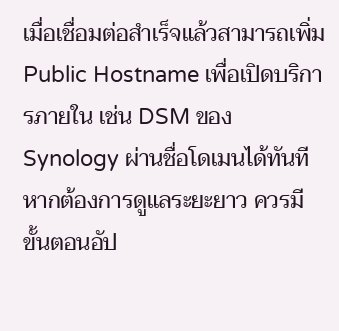เมื่อเชื่อมต่อสำเร็จแล้วสามารถเพิ่ม Public Hostname เพื่อเปิดบริการภายใน เช่น DSM ของ Synology ผ่านชื่อโดเมนได้ทันที
หากต้องการดูแลระยะยาว ควรมีขั้นตอนอัป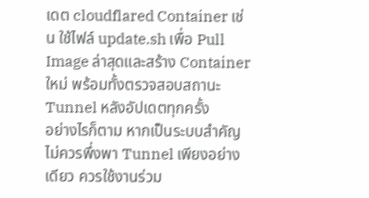เดต cloudflared Container เช่น ใช้ไฟล์ update.sh เพื่อ Pull Image ล่าสุดและสร้าง Container ใหม่ พร้อมทั้งตรวจสอบสถานะ Tunnel หลังอัปเดตทุกครั้ง
อย่างไรก็ตาม หากเป็นระบบสำคัญ ไม่ควรพึ่งพา Tunnel เพียงอย่างเดียว ควรใช้งานร่วม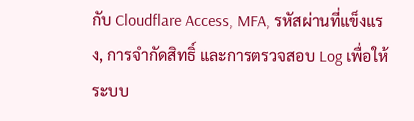กับ Cloudflare Access, MFA, รหัสผ่านที่แข็งแรง, การจำกัดสิทธิ์ และการตรวจสอบ Log เพื่อให้ระบบ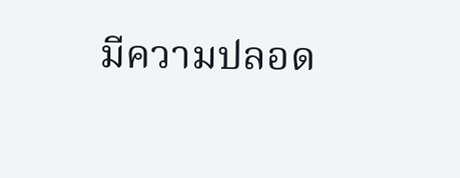มีความปลอด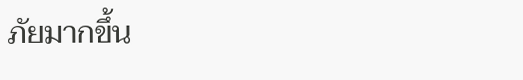ภัยมากขึ้น